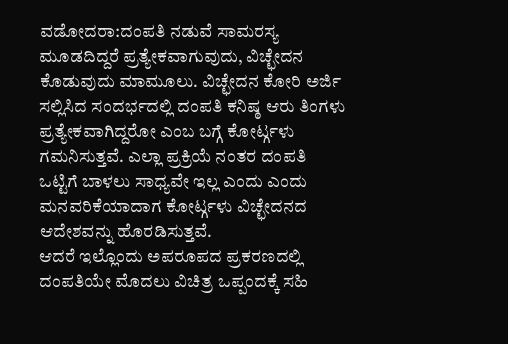ವಡೋದರಾ:ದಂಪತಿ ನಡುವೆ ಸಾಮರಸ್ಯ ಮೂಡದಿದ್ದರೆ ಪ್ರತ್ಯೇಕವಾಗುವುದು, ವಿಚ್ಛೇದನ ಕೊಡುವುದು ಮಾಮೂಲು. ವಿಚ್ಛೇದನ ಕೋರಿ ಅರ್ಜಿ ಸಲ್ಲಿಸಿದ ಸಂದರ್ಭದಲ್ಲಿ ದಂಪತಿ ಕನಿಷ್ಠ ಆರು ತಿಂಗಳು ಪ್ರತ್ಯೇಕವಾಗಿದ್ದರೋ ಎಂಬ ಬಗ್ಗೆ ಕೋರ್ಟ್ಗಳು ಗಮನಿಸುತ್ತವೆ. ಎಲ್ಲಾ ಪ್ರಕ್ರಿಯೆ ನಂತರ ದಂಪತಿ ಒಟ್ಟಿಗೆ ಬಾಳಲು ಸಾಧ್ಯವೇ ಇಲ್ಲ ಎಂದು ಎಂದು ಮನವರಿಕೆಯಾದಾಗ ಕೋರ್ಟ್ಗಳು ವಿಚ್ಛೇದನದ ಆದೇಶವನ್ನು ಹೊರಡಿಸುತ್ತವೆ.
ಆದರೆ ಇಲ್ಲೊಂದು ಅಪರೂಪದ ಪ್ರಕರಣದಲ್ಲಿ ದಂಪತಿಯೇ ಮೊದಲು ವಿಚಿತ್ರ ಒಪ್ಪಂದಕ್ಕೆ ಸಹಿ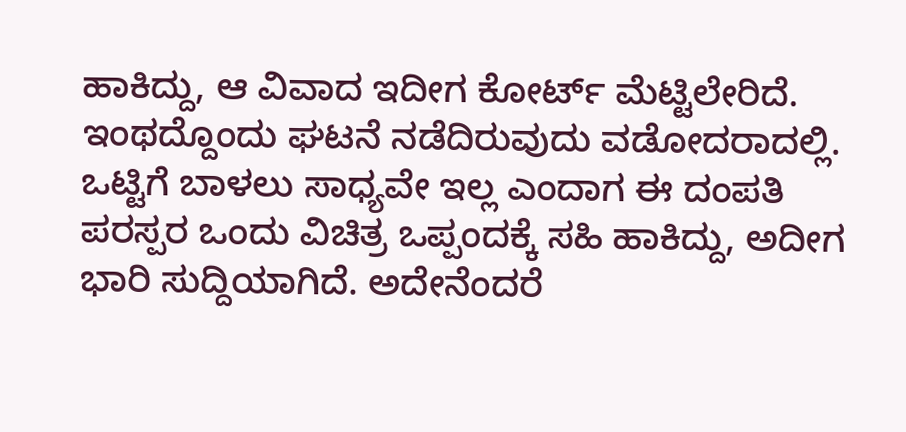ಹಾಕಿದ್ದು, ಆ ವಿವಾದ ಇದೀಗ ಕೋರ್ಟ್ ಮೆಟ್ಟಿಲೇರಿದೆ.
ಇಂಥದ್ದೊಂದು ಘಟನೆ ನಡೆದಿರುವುದು ವಡೋದರಾದಲ್ಲಿ. ಒಟ್ಟಿಗೆ ಬಾಳಲು ಸಾಧ್ಯವೇ ಇಲ್ಲ ಎಂದಾಗ ಈ ದಂಪತಿ ಪರಸ್ಪರ ಒಂದು ವಿಚಿತ್ರ ಒಪ್ಪಂದಕ್ಕೆ ಸಹಿ ಹಾಕಿದ್ದು, ಅದೀಗ ಭಾರಿ ಸುದ್ದಿಯಾಗಿದೆ. ಅದೇನೆಂದರೆ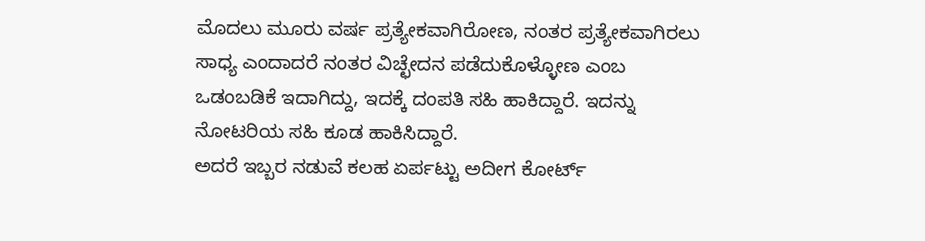ಮೊದಲು ಮೂರು ವರ್ಷ ಪ್ರತ್ಯೇಕವಾಗಿರೋಣ, ನಂತರ ಪ್ರತ್ಯೇಕವಾಗಿರಲು ಸಾಧ್ಯ ಎಂದಾದರೆ ನಂತರ ವಿಚ್ಛೇದನ ಪಡೆದುಕೊಳ್ಳೋಣ ಎಂಬ ಒಡಂಬಡಿಕೆ ಇದಾಗಿದ್ದು, ಇದಕ್ಕೆ ದಂಪತಿ ಸಹಿ ಹಾಕಿದ್ದಾರೆ. ಇದನ್ನು ನೋಟರಿಯ ಸಹಿ ಕೂಡ ಹಾಕಿಸಿದ್ದಾರೆ.
ಅದರೆ ಇಬ್ಬರ ನಡುವೆ ಕಲಹ ಏರ್ಪಟ್ಟು ಅದೀಗ ಕೋರ್ಟ್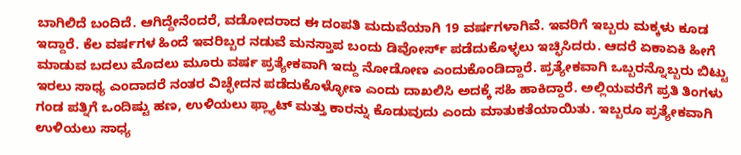ಬಾಗಿಲಿದೆ ಬಂದಿದೆ. ಆಗಿದ್ದೇನೆಂದರೆ, ವಡೋದರಾದ ಈ ದಂಪತಿ ಮದುವೆಯಾಗಿ 19 ವರ್ಷಗಳಾಗಿವೆ. ಇವರಿಗೆ ಇಬ್ಬರು ಮಕ್ಕಳು ಕೂಡ ಇದ್ದಾರೆ. ಕೆಲ ವರ್ಷಗಳ ಹಿಂದೆ ಇವರಿಬ್ಬರ ನಡುವೆ ಮನಸ್ತಾಪ ಬಂದು ಡಿವೋರ್ಸ್ ಪಡೆದುಕೊಳ್ಳಲು ಇಚ್ಛಿಸಿದರು. ಆದರೆ ಏಕಾಏಕಿ ಹೀಗೆ ಮಾಡುವ ಬದಲು ಮೊದಲು ಮೂರು ವರ್ಷ ಪ್ರತ್ಯೇಕವಾಗಿ ಇದ್ದು ನೋಡೋಣ ಎಂದುಕೊಂಡಿದ್ದಾರೆ. ಪ್ರತ್ಯೇಕವಾಗಿ ಒಬ್ಬರನ್ನೊಬ್ಬರು ಬಿಟ್ಟು ಇರಲು ಸಾಧ್ಯ ಎಂದಾದರೆ ನಂತರ ವಿಚ್ಛೇದನ ಪಡೆದುಕೊಳ್ಳೋಣ ಎಂದು ದಾಖಲಿಸಿ ಅದಕ್ಕೆ ಸಹಿ ಹಾಕಿದ್ದಾರೆ. ಅಲ್ಲಿಯವರೆಗೆ ಪ್ರತಿ ತಿಂಗಳು ಗಂಡ ಪತ್ನಿಗೆ ಒಂದಿಷ್ಟು ಹಣ, ಉಳಿಯಲು ಫ್ಲ್ಯಾಟ್ ಮತ್ತು ಕಾರನ್ನು ಕೊಡುವುದು ಎಂದು ಮಾತುಕತೆಯಾಯಿತು. ಇಬ್ಬರೂ ಪ್ರತ್ಯೇಕವಾಗಿ ಉಳಿಯಲು ಸಾಧ್ಯ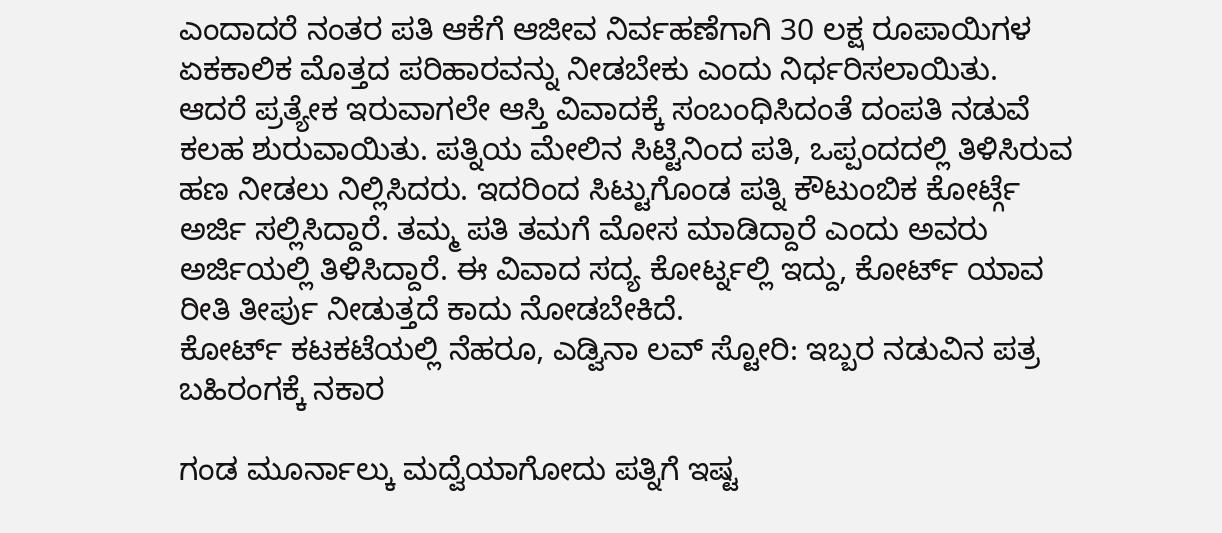ಎಂದಾದರೆ ನಂತರ ಪತಿ ಆಕೆಗೆ ಆಜೀವ ನಿರ್ವಹಣೆಗಾಗಿ 30 ಲಕ್ಷ ರೂಪಾಯಿಗಳ ಏಕಕಾಲಿಕ ಮೊತ್ತದ ಪರಿಹಾರವನ್ನು ನೀಡಬೇಕು ಎಂದು ನಿರ್ಧರಿಸಲಾಯಿತು.
ಆದರೆ ಪ್ರತ್ಯೇಕ ಇರುವಾಗಲೇ ಆಸ್ತಿ ವಿವಾದಕ್ಕೆ ಸಂಬಂಧಿಸಿದಂತೆ ದಂಪತಿ ನಡುವೆ ಕಲಹ ಶುರುವಾಯಿತು. ಪತ್ನಿಯ ಮೇಲಿನ ಸಿಟ್ಟಿನಿಂದ ಪತಿ, ಒಪ್ಪಂದದಲ್ಲಿ ತಿಳಿಸಿರುವ ಹಣ ನೀಡಲು ನಿಲ್ಲಿಸಿದರು. ಇದರಿಂದ ಸಿಟ್ಟುಗೊಂಡ ಪತ್ನಿ ಕೌಟುಂಬಿಕ ಕೋರ್ಟ್ಗೆ ಅರ್ಜಿ ಸಲ್ಲಿಸಿದ್ದಾರೆ. ತಮ್ಮ ಪತಿ ತಮಗೆ ಮೋಸ ಮಾಡಿದ್ದಾರೆ ಎಂದು ಅವರು ಅರ್ಜಿಯಲ್ಲಿ ತಿಳಿಸಿದ್ದಾರೆ. ಈ ವಿವಾದ ಸದ್ಯ ಕೋರ್ಟ್ನಲ್ಲಿ ಇದ್ದು, ಕೋರ್ಟ್ ಯಾವ ರೀತಿ ತೀರ್ಪು ನೀಡುತ್ತದೆ ಕಾದು ನೋಡಬೇಕಿದೆ.
ಕೋರ್ಟ್ ಕಟಕಟೆಯಲ್ಲಿ ನೆಹರೂ, ಎಡ್ವಿನಾ ಲವ್ ಸ್ಟೋರಿ: ಇಬ್ಬರ ನಡುವಿನ ಪತ್ರ ಬಹಿರಂಗಕ್ಕೆ ನಕಾರ

ಗಂಡ ಮೂರ್ನಾಲ್ಕು ಮದ್ವೆಯಾಗೋದು ಪತ್ನಿಗೆ ಇಷ್ಟ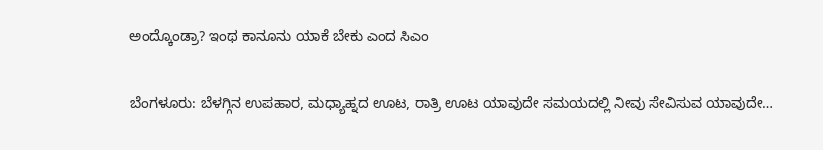ಅಂದ್ಕೊಂಡ್ರಾ? ಇಂಥ ಕಾನೂನು ಯಾಕೆ ಬೇಕು ಎಂದ ಸಿಎಂ

ಬೆಂಗಳೂರು: ಬೆಳಗ್ಗಿನ ಉಪಹಾರ, ಮಧ್ಯಾಹ್ನದ ಊಟ, ರಾತ್ರಿ ಊಟ ಯಾವುದೇ ಸಮಯದಲ್ಲಿ ನೀವು ಸೇವಿಸುವ ಯಾವುದೇ…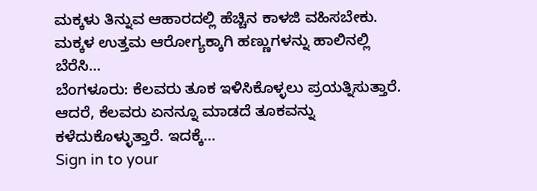ಮಕ್ಕಳು ತಿನ್ನುವ ಆಹಾರದಲ್ಲಿ ಹೆಚ್ಚಿನ ಕಾಳಜಿ ವಹಿಸಬೇಕು. ಮಕ್ಕಳ ಉತ್ತಮ ಆರೋಗ್ಯಕ್ಕಾಗಿ ಹಣ್ಣುಗಳನ್ನು ಹಾಲಿನಲ್ಲಿ ಬೆರೆಸಿ…
ಬೆಂಗಳೂರು: ಕೆಲವರು ತೂಕ ಇಳಿಸಿಕೊಳ್ಳಲು ಪ್ರಯತ್ನಿಸುತ್ತಾರೆ. ಆದರೆ, ಕೆಲವರು ಏನನ್ನೂ ಮಾಡದೆ ತೂಕವನ್ನು ಕಳೆದುಕೊಳ್ಳುತ್ತಾರೆ. ಇದಕ್ಕೆ…
Sign in to your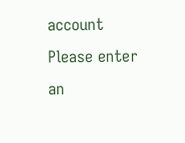account
Please enter an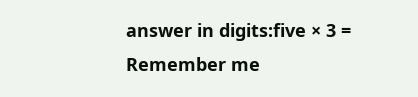answer in digits:five × 3 =
Remember me